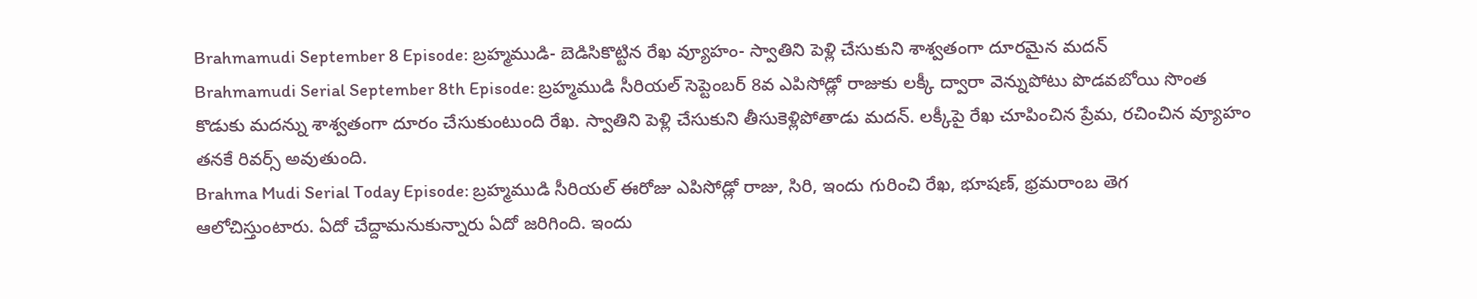Brahmamudi September 8 Episode: బ్రహ్మముడి- బెడిసికొట్టిన రేఖ వ్యూహం- స్వాతిని పెళ్లి చేసుకుని శాశ్వతంగా దూరమైన మదన్
Brahmamudi Serial September 8th Episode: బ్రహ్మముడి సీరియల్ సెప్టెంబర్ 8వ ఎపిసోడ్లో రాజుకు లక్కీ ద్వారా వెన్నుపోటు పొడవబోయి సొంత కొడుకు మదన్ను శాశ్వతంగా దూరం చేసుకుంటుంది రేఖ. స్వాతిని పెళ్లి చేసుకుని తీసుకెళ్లిపోతాడు మదన్. లక్కీపై రేఖ చూపించిన ప్రేమ, రచించిన వ్యూహం తనకే రివర్స్ అవుతుంది.
Brahma Mudi Serial Today Episode: బ్రహ్మముడి సీరియల్ ఈరోజు ఎపిసోడ్లో రాజు, సిరి, ఇందు గురించి రేఖ, భూషణ్, భ్రమరాంబ తెగ ఆలోచిస్తుంటారు. ఏదో చేద్దామనుకున్నారు ఏదో జరిగింది. ఇందు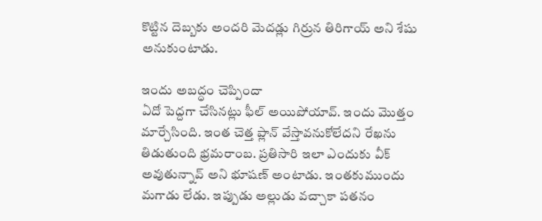కొట్టిన దెబ్బకు అందరి మెదడ్లు గిర్రున తిరిగాయ్ అని శేషు అనుకుంటాడు.

ఇందు అబద్ధం చెప్పిందా
ఏదో పెద్దగా చేసినట్లు ఫీల్ అయిపోయావ్. ఇందు మొత్తం మార్చేసింది. ఇంత చెత్త ప్లాన్ వేస్తావనుకోలేదని రేఖను తిడుతుంది భ్రమరాంబ. ప్రతిసారి ఇలా ఎందుకు వీక్ అవుతున్నావ్ అని భూషణ్ అంటాడు. ఇంతకుముందు మగాడు లేడు. ఇప్పుడు అల్లుడు వచ్చాకా పతనం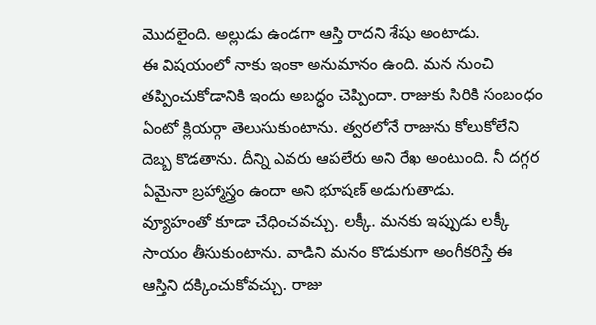మొదలైంది. అల్లుడు ఉండగా ఆస్తి రాదని శేషు అంటాడు.
ఈ విషయంలో నాకు ఇంకా అనుమానం ఉంది. మన నుంచి తప్పించుకోడానికి ఇందు అబద్ధం చెప్పిందా. రాజుకు సిరికి సంబంధం ఏంటో క్లియర్గా తెలుసుకుంటాను. త్వరలోనే రాజును కోలుకోలేని దెబ్బ కొడతాను. దీన్ని ఎవరు ఆపలేరు అని రేఖ అంటుంది. నీ దగ్గర ఏమైనా బ్రహ్మాస్త్రం ఉందా అని భూషణ్ అడుగుతాడు.
వ్యూహంతో కూడా చేధించవచ్చు. లక్కీ. మనకు ఇప్పుడు లక్కీ సాయం తీసుకుంటాను. వాడిని మనం కొడుకుగా అంగీకరిస్తే ఈ ఆస్తిని దక్కించుకోవచ్చు. రాజు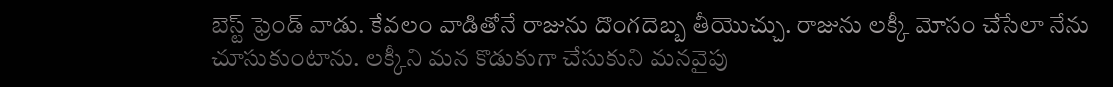బెస్ట్ ఫ్రెండ్ వాడు. కేవలం వాడితోనే రాజును దొంగదెబ్బ తీయొచ్చు. రాజును లక్కీ మోసం చేసేలా నేను చూసుకుంటాను. లక్కీని మన కొడుకుగా చేసుకుని మనవైపు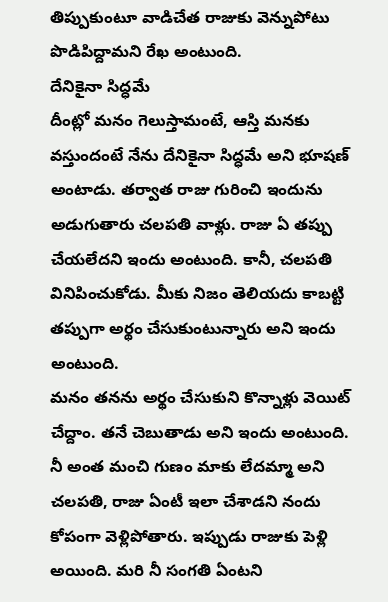తిప్పుకుంటూ వాడిచేత రాజుకు వెన్నుపోటు పొడిపిద్దామని రేఖ అంటుంది.
దేనికైనా సిద్ధమే
దీంట్లో మనం గెలుస్తామంటే, ఆస్తి మనకు వస్తుందంటే నేను దేనికైనా సిద్ధమే అని భూషణ్ అంటాడు. తర్వాత రాజు గురించి ఇందును అడుగుతారు చలపతి వాళ్లు. రాజు ఏ తప్పు చేయలేదని ఇందు అంటుంది. కానీ, చలపతి వినిపించుకోడు. మీకు నిజం తెలియదు కాబట్టి తప్పుగా అర్థం చేసుకుంటున్నారు అని ఇందు అంటుంది.
మనం తనను అర్థం చేసుకుని కొన్నాళ్లు వెయిట్ చేద్దాం. తనే చెబుతాడు అని ఇందు అంటుంది. నీ అంత మంచి గుణం మాకు లేదమ్మా అని చలపతి, రాజు ఏంటీ ఇలా చేశాడని నందు కోపంగా వెళ్లిపోతారు. ఇప్పుడు రాజుకు పెళ్లి అయింది. మరి నీ సంగతి ఏంటని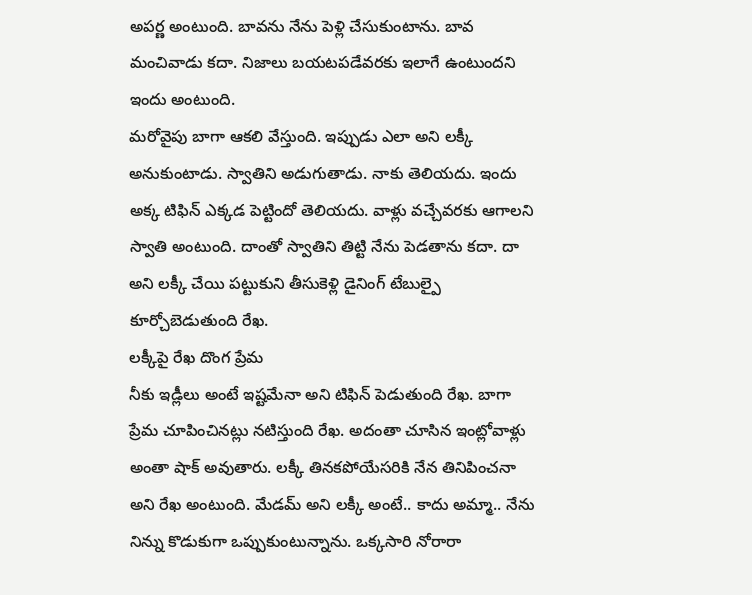అపర్ణ అంటుంది. బావను నేను పెళ్లి చేసుకుంటాను. బావ మంచివాడు కదా. నిజాలు బయటపడేవరకు ఇలాగే ఉంటుందని ఇందు అంటుంది.
మరోవైపు బాగా ఆకలి వేస్తుంది. ఇప్పుడు ఎలా అని లక్కీ అనుకుంటాడు. స్వాతిని అడుగుతాడు. నాకు తెలియదు. ఇందు అక్క టిఫిన్ ఎక్కడ పెట్టిందో తెలియదు. వాళ్లు వచ్చేవరకు ఆగాలని స్వాతి అంటుంది. దాంతో స్వాతిని తిట్టి నేను పెడతాను కదా. దా అని లక్కీ చేయి పట్టుకుని తీసుకెళ్లి డైనింగ్ టేబుల్పై కూర్చోబెడుతుంది రేఖ.
లక్కీపై రేఖ దొంగ ప్రేమ
నీకు ఇడ్లీలు అంటే ఇష్టమేనా అని టిఫిన్ పెడుతుంది రేఖ. బాగా ప్రేమ చూపించినట్లు నటిస్తుంది రేఖ. అదంతా చూసిన ఇంట్లోవాళ్లు అంతా షాక్ అవుతారు. లక్కీ తినకపోయేసరికి నేన తినిపించనా అని రేఖ అంటుంది. మేడమ్ అని లక్కీ అంటే.. కాదు అమ్మా.. నేను నిన్ను కొడుకుగా ఒప్పుకుంటున్నాను. ఒక్కసారి నోరారా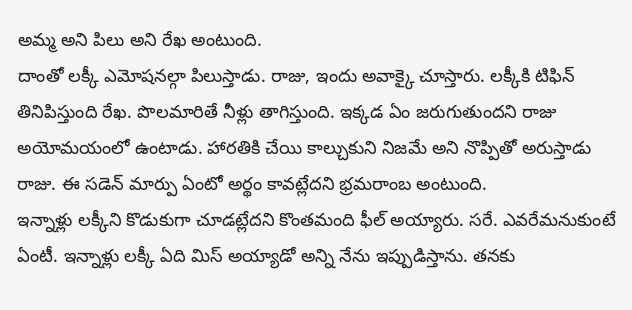అమ్మ అని పిలు అని రేఖ అంటుంది.
దాంతో లక్కీ ఎమోషనల్గా పిలుస్తాడు. రాజు, ఇందు అవాక్కై చూస్తారు. లక్కీకి టిఫిన్ తినిపిస్తుంది రేఖ. పొలమారితే నీళ్లు తాగిస్తుంది. ఇక్కడ ఏం జరుగుతుందని రాజు అయోమయంలో ఉంటాడు. హారతికి చేయి కాల్చుకుని నిజమే అని నొప్పితో అరుస్తాడు రాజు. ఈ సడెన్ మార్పు ఏంటో అర్థం కావట్లేదని భ్రమరాంబ అంటుంది.
ఇన్నాళ్లు లక్కీని కొడుకుగా చూడట్లేదని కొంతమంది ఫీల్ అయ్యారు. సరే. ఎవరేమనుకుంటే ఏంటీ. ఇన్నాళ్లు లక్కీ ఏది మిస్ అయ్యాడో అన్ని నేను ఇప్పుడిస్తాను. తనకు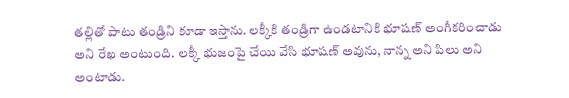తల్లితో పాటు తండ్రిని కూడా ఇస్తాను. లక్కీకి తండ్రిగా ఉండటానికి భూషణ్ అంగీకరించాడు అని రేఖ అంటుంది. లక్కీ భుజంపై చేయి వేసి భూషణ్ అవును, నాన్న అని పిలు అని అంటాడు.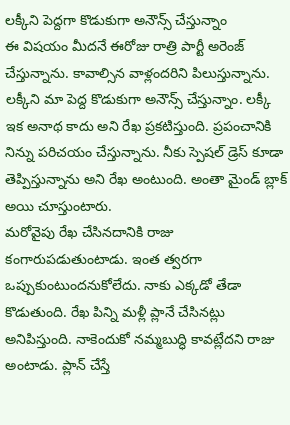లక్కీని పెద్దగా కొడుకుగా అనౌన్స్ చేస్తున్నాం
ఈ విషయం మీదనే ఈరోజు రాత్రి పార్టీ అరెంజ్ చేస్తున్నాను. కావాల్సిన వాళ్లందరిని పిలుస్తున్నాను. లక్కీని మా పెద్ద కొడుకుగా అనౌన్స్ చేస్తున్నాం. లక్కీ ఇక అనాథ కాదు అని రేఖ ప్రకటిస్తుంది. ప్రపంచానికి నిన్ను పరిచయం చేస్తున్నాను. నీకు స్పెషల్ డ్రెస్ కూడా తెప్పిస్తున్నాను అని రేఖ అంటుంది. అంతా మైండ్ బ్లాక్ అయి చూస్తుంటారు.
మరోవైపు రేఖ చేసినదానికి రాజు కంగారుపడుతుంటాడు. ఇంత త్వరగా ఒప్పుకుంటుందనుకోలేదు. నాకు ఎక్కడో తేడా కొడుతుంది. రేఖ పిన్ని మళ్లీ ప్లానే చేసినట్లు అనిపిస్తుంది. నాకెందుకో నమ్మబుద్ధి కావట్లేదని రాజు అంటాడు. ప్లాన్ చేస్తే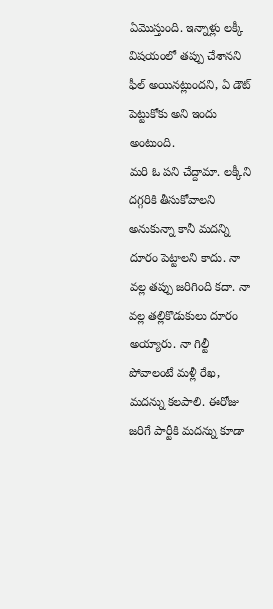ఏమొస్తుంది. ఇన్నాళ్లు లక్కీ విషయంలో తప్పు చేశానని ఫీల్ అయినట్లుందని, ఏ డౌట్ పెట్టుకోకు అని ఇందు అంటుంది.
మరి ఓ పని చేద్దామా. లక్కీని దగ్గరికి తీసుకోవాలని అనుకున్నా కానీ మదన్ని దూరం పెట్టాలని కాదు. నా వల్ల తప్పు జరిగింది కదా. నా వల్ల తల్లికొడుకులు దూరం అయ్యారు. నా గిల్టీ పోవాలంటే మళ్లీ రేఖ, మదన్ను కలపాలి. ఈరోజు జరిగే పార్టీకి మదన్ను కూడా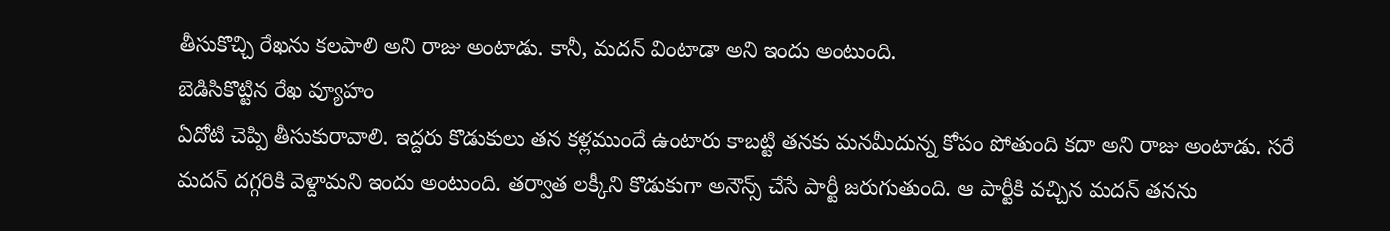తీసుకొచ్చి రేఖను కలపాలి అని రాజు అంటాడు. కానీ, మదన్ వింటాడా అని ఇందు అంటుంది.
బెడిసికొట్టిన రేఖ వ్యూహం
ఏదోటి చెప్పి తీసుకురావాలి. ఇద్దరు కొడుకులు తన కళ్లముందే ఉంటారు కాబట్టి తనకు మనమీదున్న కోపం పోతుంది కదా అని రాజు అంటాడు. సరే మదన్ దగ్గరికి వెళ్దామని ఇందు అంటుంది. తర్వాత లక్కీని కొడుకుగా అనౌన్స్ చేసే పార్టీ జరుగుతుంది. ఆ పార్టీకి వచ్చిన మదన్ తనను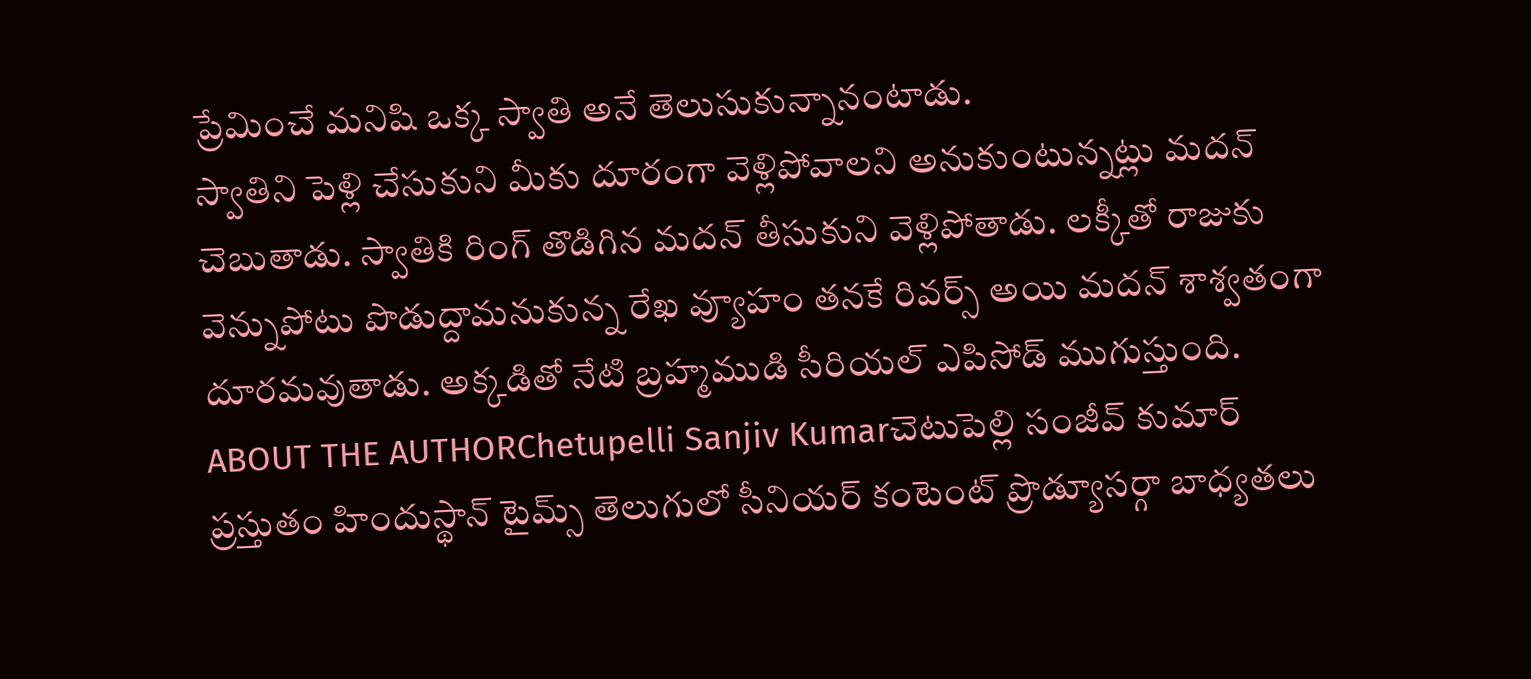ప్రేమించే మనిషి ఒక్క స్వాతి అనే తెలుసుకున్నానంటాడు.
స్వాతిని పెళ్లి చేసుకుని మీకు దూరంగా వెళ్లిపోవాలని అనుకుంటున్నట్లు మదన్ చెబుతాడు. స్వాతికి రింగ్ తొడిగిన మదన్ తీసుకుని వెళ్లిపోతాడు. లక్కీతో రాజుకు వెన్నుపోటు పొడుద్దామనుకున్న రేఖ వ్యూహం తనకే రివర్స్ అయి మదన్ శాశ్వతంగా దూరమవుతాడు. అక్కడితో నేటి బ్రహ్మముడి సీరియల్ ఎపిసోడ్ ముగుస్తుంది.
ABOUT THE AUTHORChetupelli Sanjiv Kumarచెటుపెల్లి సంజీవ్ కుమార్ ప్రస్తుతం హిందుస్థాన్ టైమ్స్ తెలుగులో సీనియర్ కంటెంట్ ప్రొడ్యూసర్గా బాధ్యతలు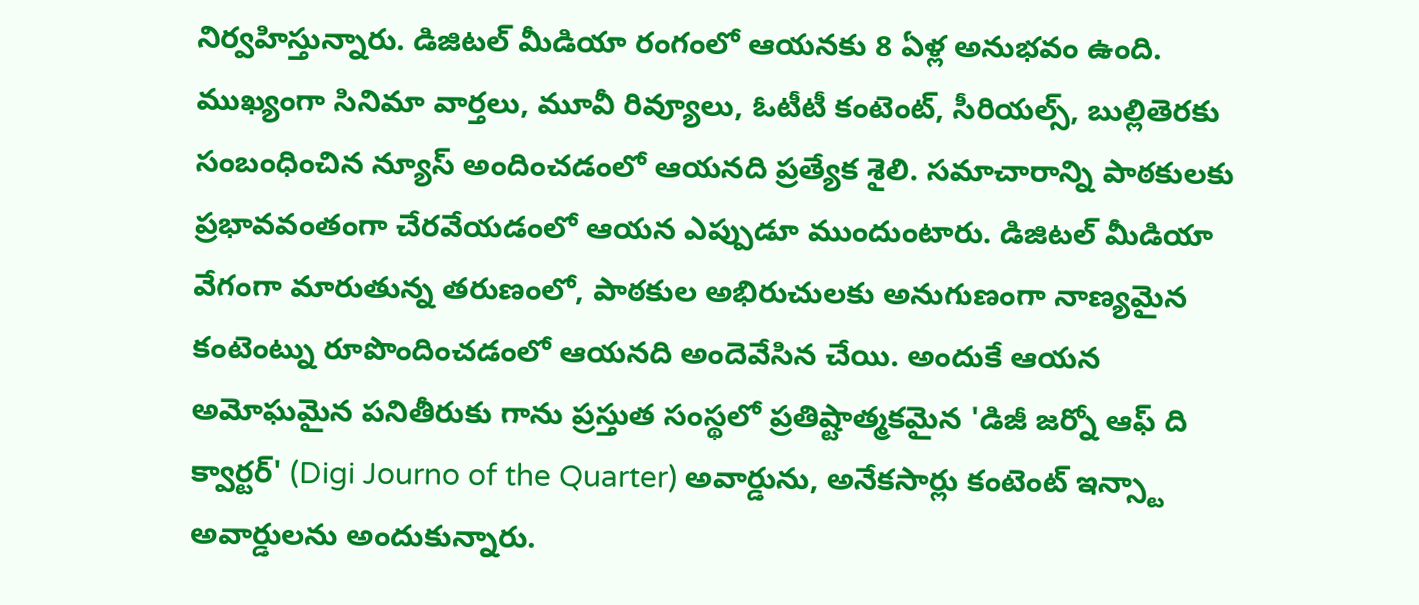నిర్వహిస్తున్నారు. డిజిటల్ మీడియా రంగంలో ఆయనకు 8 ఏళ్ల అనుభవం ఉంది. ముఖ్యంగా సినిమా వార్తలు, మూవీ రివ్యూలు, ఓటీటీ కంటెంట్, సీరియల్స్, బుల్లితెరకు సంబంధించిన న్యూస్ అందించడంలో ఆయనది ప్రత్యేక శైలి. సమాచారాన్ని పాఠకులకు ప్రభావవంతంగా చేరవేయడంలో ఆయన ఎప్పుడూ ముందుంటారు. డిజిటల్ మీడియా వేగంగా మారుతున్న తరుణంలో, పాఠకుల అభిరుచులకు అనుగుణంగా నాణ్యమైన కంటెంట్ను రూపొందించడంలో ఆయనది అందెవేసిన చేయి. అందుకే ఆయన అమోఘమైన పనితీరుకు గాను ప్రస్తుత సంస్థలో ప్రతిష్టాత్మకమైన 'డిజీ జర్నో ఆఫ్ ది క్వార్టర్' (Digi Journo of the Quarter) అవార్డును, అనేకసార్లు కంటెంట్ ఇన్స్టా అవార్డులను అందుకున్నారు.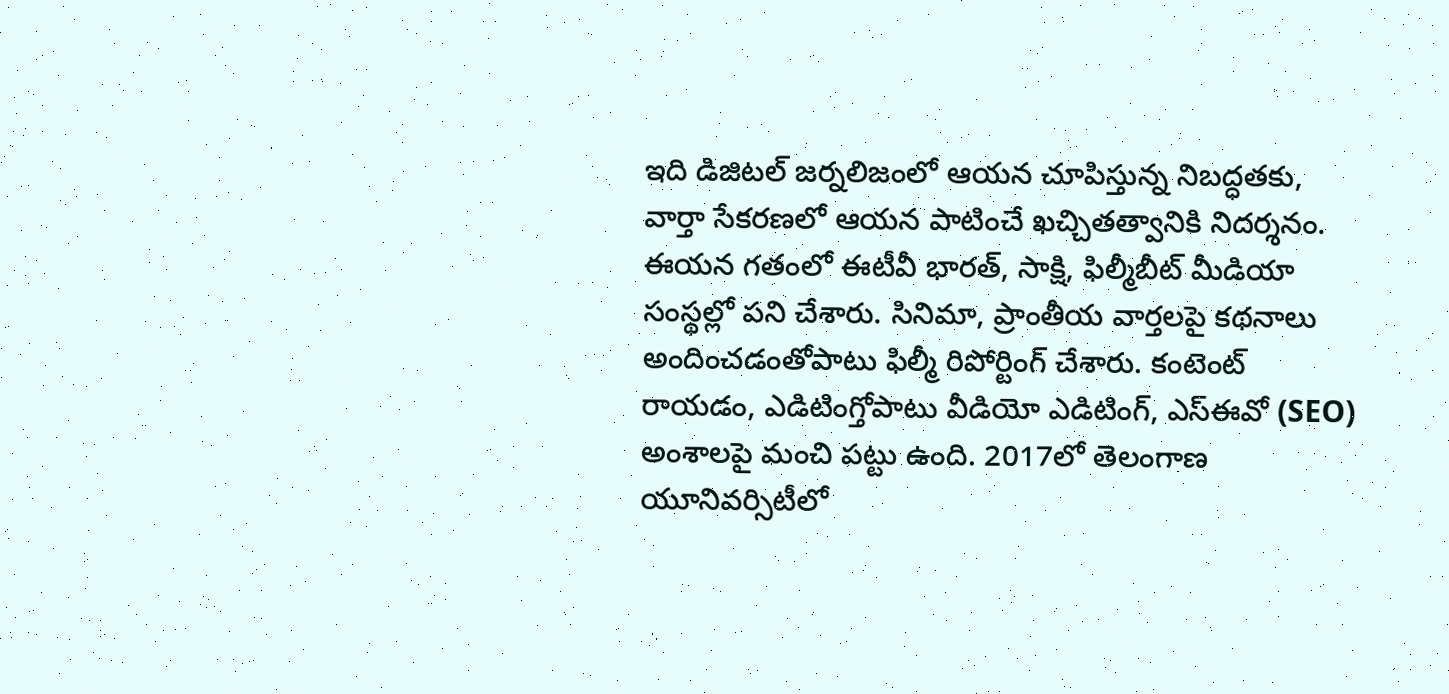ఇది డిజిటల్ జర్నలిజంలో ఆయన చూపిస్తున్న నిబద్ధతకు, వార్తా సేకరణలో ఆయన పాటించే ఖచ్చితత్వానికి నిదర్శనం. ఈయన గతంలో ఈటీవీ భారత్, సాక్షి, ఫిల్మీబీట్ మీడియా సంస్థల్లో పని చేశారు. సినిమా, ప్రాంతీయ వార్తలపై కథనాలు అందించడంతోపాటు ఫిల్మీ రిపోర్టింగ్ చేశారు. కంటెంట్ రాయడం, ఎడిటింగ్తోపాటు వీడియో ఎడిటింగ్, ఎస్ఈవో (SEO) అంశాలపై మంచి పట్టు ఉంది. 2017లో తెలంగాణ యూనివర్సిటీలో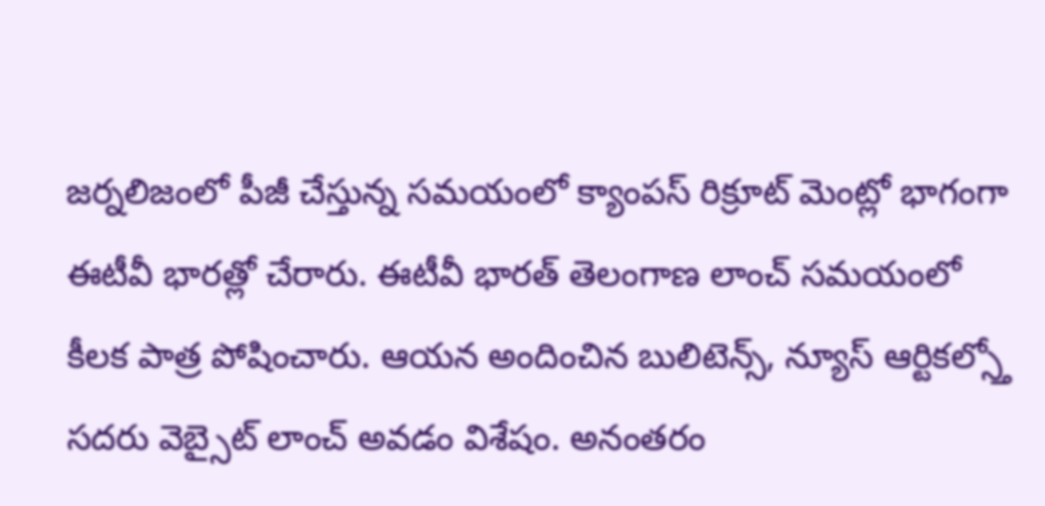జర్నలిజంలో పీజీ చేస్తున్న సమయంలో క్యాంపస్ రిక్రూట్ మెంట్లో భాగంగా ఈటీవీ భారత్లో చేరారు. ఈటీవీ భారత్ తెలంగాణ లాంచ్ సమయంలో కీలక పాత్ర పోషించారు. ఆయన అందించిన బులిటెన్స్, న్యూస్ ఆర్టికల్స్తో సదరు వెబ్సైట్ లాంచ్ అవడం విశేషం. అనంతరం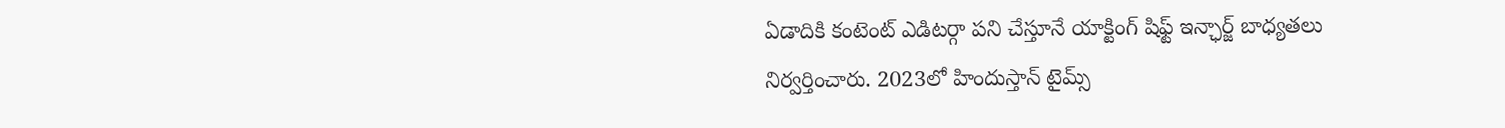ఏడాదికి కంటెంట్ ఎడిటర్గా పని చేస్తూనే యాక్టింగ్ షిఫ్ట్ ఇన్ఛార్జ్ బాధ్యతలు నిర్వర్తించారు. 2023లో హిందుస్తాన్ టైమ్స్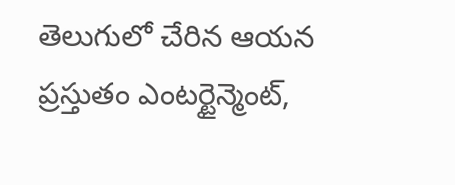తెలుగులో చేరిన ఆయన ప్రస్తుతం ఎంటర్టైన్మెంట్,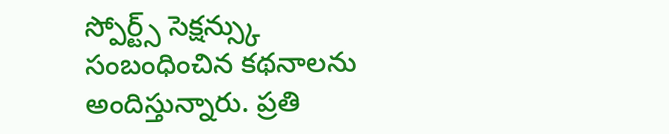స్పోర్ట్స్ సెక్షన్స్కు సంబంధించిన కథనాలను అందిస్తున్నారు. ప్రతి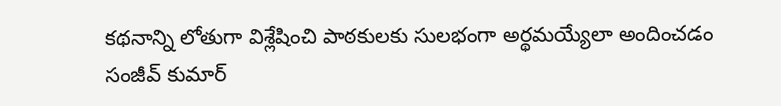కథనాన్ని లోతుగా విశ్లేషించి పాఠకులకు సులభంగా అర్థమయ్యేలా అందించడం సంజీవ్ కుమార్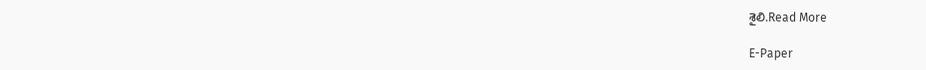శైలి.Read More

E-Paper